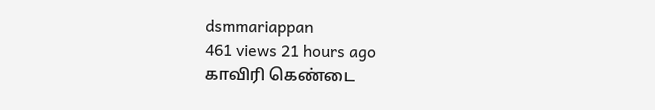dsmmariappan
461 views 21 hours ago
காவிரி கெண்டை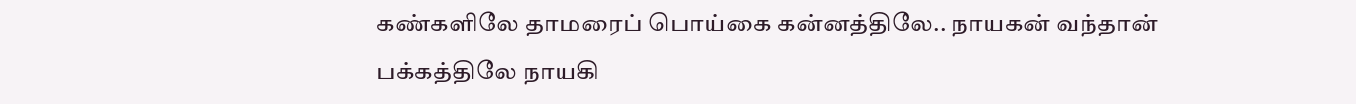கண்களிலே தாமரைப் பொய்கை கன்னத்திலே.. நாயகன் வந்தான் பக்கத்திலே நாயகி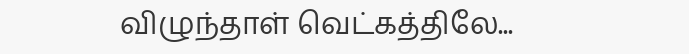விழுந்தாள் வெட்கத்திலே...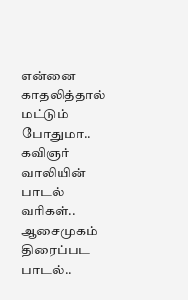என்னை காதலித்தால் மட்டும் போதுமா.. கவிஞர் வாலியின் பாடல் வரிகள்.. ஆசைமுகம் திரைப்பட பாடல்..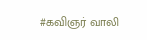#கவிஞர் வாலி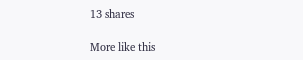13 shares

More like this